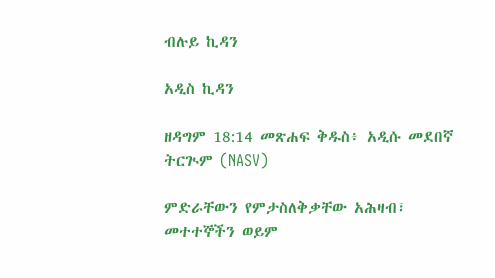ብሉይ ኪዳን

አዲስ ኪዳን

ዘዳግም 18:14 መጽሐፍ ቅዱስ፥ አዲሱ መደበኛ ትርጒም (NASV)

ምድራቸውን የምታስለቅቃቸው አሕዛብ፣ መተተኞችን ወይም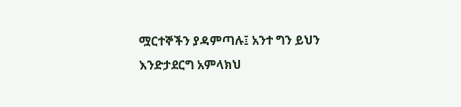ሟርተኞችን ያዳምጣሉ፤ አንተ ግን ይህን እንድታደርግ አምላክህ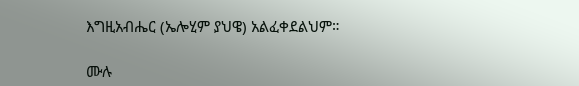እግዚአብሔር (ኤሎሂም ያህዌ) አልፈቀደልህም።

ሙሉ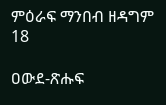ምዕራፍ ማንበብ ዘዳግም 18

ዐውደ-ጽሑፍ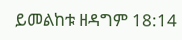ይመልከቱ ዘዳግም 18:14